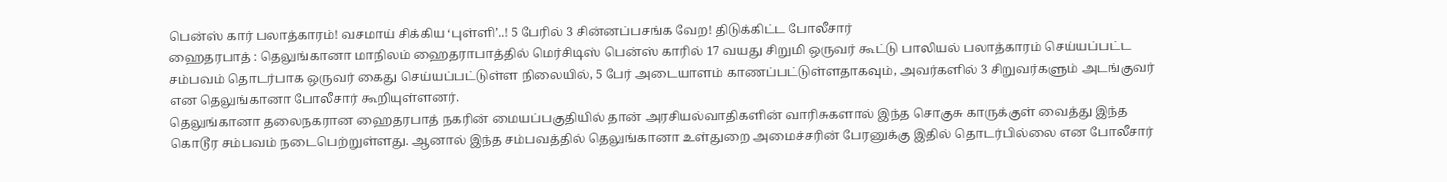பென்ஸ் கார் பலாத்காரம்! வசமாய் சிக்கிய ‘புள்ளி’..! 5 பேரில் 3 சின்னப்பசங்க வேற! திடுக்கிட்ட போலீசார்
ஹைதரபாத் : தெலுங்கானா மாநிலம் ஹைதராபாத்தில் மெர்சிடிஸ் பென்ஸ் காரில் 17 வயது சிறுமி ஒருவர் கூட்டு பாலியல் பலாத்காரம் செய்யப்பட்ட சம்பவம் தொடர்பாக ஒருவர் கைது செய்யப்பட்டுள்ள நிலையில், 5 பேர் அடையாளம் காணப்பட்டுள்ளதாகவும், அவர்களில் 3 சிறுவர்களும் அடங்குவர் என தெலுங்கானா போலீசார் கூறியுள்ளனர்.
தெலுங்கானா தலைநகரான ஹைதரபாத் நகரின் மையப்பகுதியில் தான் அரசியல்வாதிகளின் வாரிசுகளால் இந்த சொகுசு காருக்குள் வைத்து இந்த கொடூர சம்பவம் நடைபெற்றுள்ளது. ஆனால் இந்த சம்பவத்தில் தெலுங்கானா உள்துறை அமைச்சரின் பேரனுக்கு இதில் தொடர்பில்லை என போலீசார்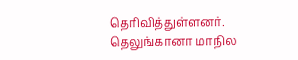தெரிவித்துள்ளனர்.
தெலுங்கானா மாநில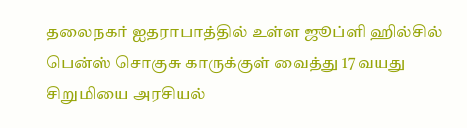தலைநகர் ஐதராபாத்தில் உள்ள ஜூப்ளி ஹில்சில் பென்ஸ் சொகுசு காருக்குள் வைத்து 17 வயது சிறுமியை அரசியல்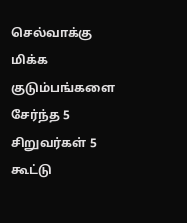செல்வாக்கு மிக்க குடும்பங்களை சேர்ந்த 5 சிறுவர்கள் 5 கூட்டு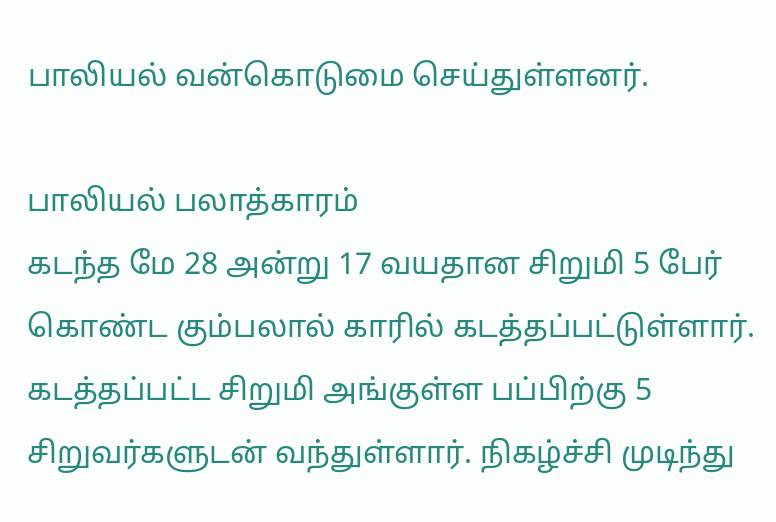பாலியல் வன்கொடுமை செய்துள்ளனர்.

பாலியல் பலாத்காரம்
கடந்த மே 28 அன்று 17 வயதான சிறுமி 5 பேர் கொண்ட கும்பலால் காரில் கடத்தப்பட்டுள்ளார். கடத்தப்பட்ட சிறுமி அங்குள்ள பப்பிற்கு 5 சிறுவர்களுடன் வந்துள்ளார். நிகழ்ச்சி முடிந்து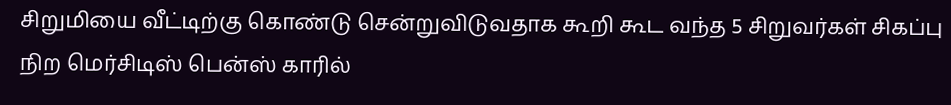சிறுமியை வீட்டிற்கு கொண்டு சென்றுவிடுவதாக கூறி கூட வந்த 5 சிறுவர்கள் சிகப்பு நிற மெர்சிடிஸ் பென்ஸ் காரில்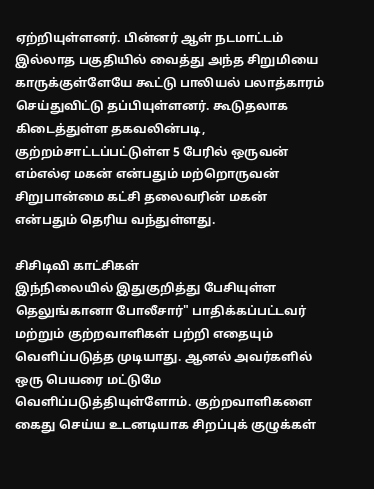ஏற்றியுள்ளனர். பின்னர் ஆள் நடமாட்டம் இல்லாத பகுதியில் வைத்து அந்த சிறுமியை காருக்குள்ளேயே கூட்டு பாலியல் பலாத்காரம் செய்துவிட்டு தப்பியுள்ளனர். கூடுதலாக கிடைத்துள்ள தகவலின்படி, குற்றம்சாட்டப்பட்டுள்ள 5 பேரில் ஒருவன் எம்எல்ஏ மகன் என்பதும் மற்றொருவன் சிறுபான்மை கட்சி தலைவரின் மகன் என்பதும் தெரிய வந்துள்ளது.

சிசிடிவி காட்சிகள்
இந்நிலையில் இதுகுறித்து பேசியுள்ள தெலுங்கானா போலீசார்" பாதிக்கப்பட்டவர் மற்றும் குற்றவாளிகள் பற்றி எதையும் வெளிப்படுத்த முடியாது. ஆனல் அவர்களில் ஒரு பெயரை மட்டுமே வெளிப்படுத்தியுள்ளோம். குற்றவாளிகளை கைது செய்ய உடனடியாக சிறப்புக் குழுக்கள்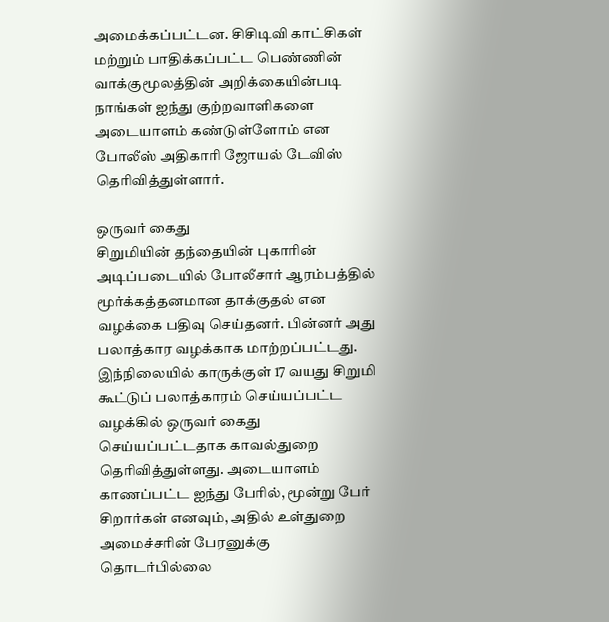அமைக்கப்பட்டன. சிசிடிவி காட்சிகள் மற்றும் பாதிக்கப்பட்ட பெண்ணின் வாக்குமூலத்தின் அறிக்கையின்படி நாங்கள் ஐந்து குற்றவாளிகளை அடையாளம் கண்டுள்ளோம் என போலீஸ் அதிகாரி ஜோயல் டேவிஸ் தெரிவித்துள்ளார்.

ஒருவர் கைது
சிறுமியின் தந்தையின் புகாரின் அடிப்படையில் போலீசார் ஆரம்பத்தில் மூர்க்கத்தனமான தாக்குதல் என வழக்கை பதிவு செய்தனர். பின்னர் அது பலாத்கார வழக்காக மாற்றப்பட்டது. இந்நிலையில் காருக்குள் 17 வயது சிறுமி கூட்டுப் பலாத்காரம் செய்யப்பட்ட வழக்கில் ஒருவர் கைது செய்யப்பட்டதாக காவல்துறை தெரிவித்துள்ளது. அடையாளம் காணப்பட்ட ஐந்து பேரில், மூன்று பேர் சிறார்கள் எனவும், அதில் உள்துறை அமைச்சரின் பேரனுக்கு தொடர்பில்லை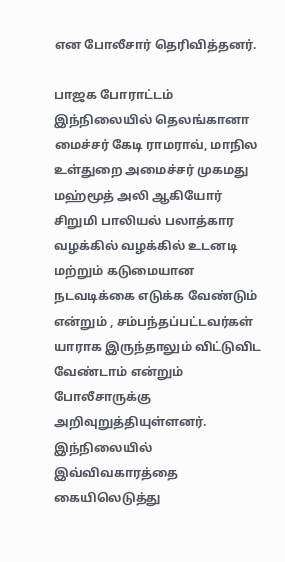என போலீசார் தெரிவித்தனர்.

பாஜக போராட்டம்
இந்நிலையில் தெலங்கானா மைச்சர் கேடி ராமராவ், மாநில உள்துறை அமைச்சர் முகமது மஹ்மூத் அலி ஆகியோர் சிறுமி பாலியல் பலாத்கார வழக்கில் வழக்கில் உடனடி மற்றும் கடுமையான நடவடிக்கை எடுக்க வேண்டும் என்றும் , சம்பந்தப்பட்டவர்கள் யாராக இருந்தாலும் விட்டுவிட வேண்டாம் என்றும் போலீசாருக்கு அறிவுறுத்தியுள்ளனர். இந்நிலையில் இவ்விவகாரத்தை கையிலெடுத்து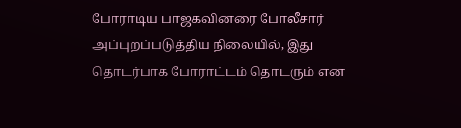போராடிய பாஜகவினரை போலீசார் அப்புறப்படுத்திய நிலையில், இது தொடர்பாக போராட்டம் தொடரும் என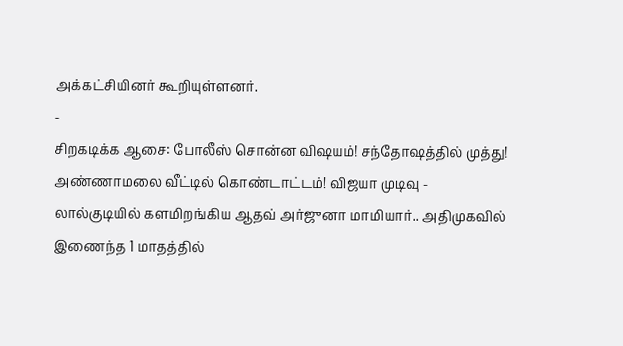அக்கட்சியினர் கூறியுள்ளனர்.
-
சிறகடிக்க ஆசை: போலீஸ் சொன்ன விஷயம்! சந்தோஷத்தில் முத்து! அண்ணாமலை வீட்டில் கொண்டாட்டம்! விஜயா முடிவு -
லால்குடியில் களமிறங்கிய ஆதவ் அர்ஜுனா மாமியார்.. அதிமுகவில் இணைந்த 1 மாதத்தில்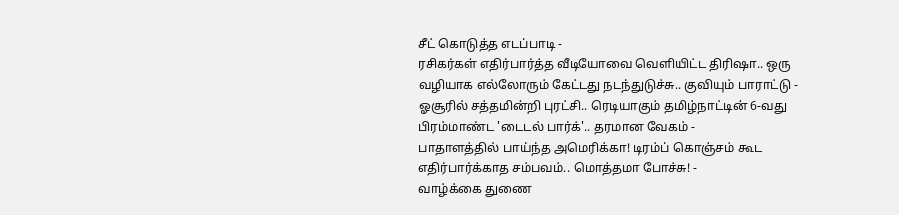சீட் கொடுத்த எடப்பாடி -
ரசிகர்கள் எதிர்பார்த்த வீடியோவை வெளியிட்ட திரிஷா.. ஒரு வழியாக எல்லோரும் கேட்டது நடந்துடுச்சு.. குவியும் பாராட்டு -
ஓசூரில் சத்தமின்றி புரட்சி.. ரெடியாகும் தமிழ்நாட்டின் 6-வது பிரம்மாண்ட 'டைடல் பார்க்'.. தரமான வேகம் -
பாதாளத்தில் பாய்ந்த அமெரிக்கா! டிரம்ப் கொஞ்சம் கூட எதிர்பார்க்காத சம்பவம்.. மொத்தமா போச்சு! -
வாழ்க்கை துணை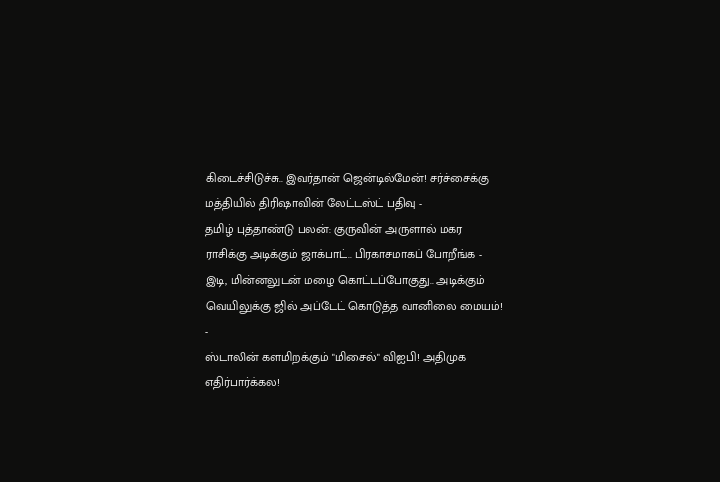கிடைச்சிடுச்சு.. இவர்தான் ஜென்டில்மேன்! சர்ச்சைக்கு மத்தியில் திரிஷாவின் லேட்டஸ்ட் பதிவு -
தமிழ் புத்தாண்டு பலன்: குருவின் அருளால் மகர ராசிக்கு அடிக்கும் ஜாக்பாட்.. பிரகாசமாகப் போறீங்க -
இடி, மின்னலுடன் மழை கொட்டப்போகுது.. அடிக்கும் வெயிலுக்கு ஜில் அப்டேட் கொடுத்த வானிலை மையம்! -
ஸ்டாலின் களமிறக்கும் "மிசைல்" விஐபி! அதிமுக எதிர்பார்க்கல!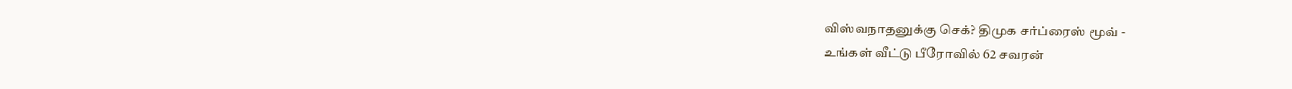விஸ்வநாதனுக்கு செக்? திமுக சர்ப்ரைஸ் மூவ் -
உங்கள் வீட்டு பீரோவில் 62 சவரன்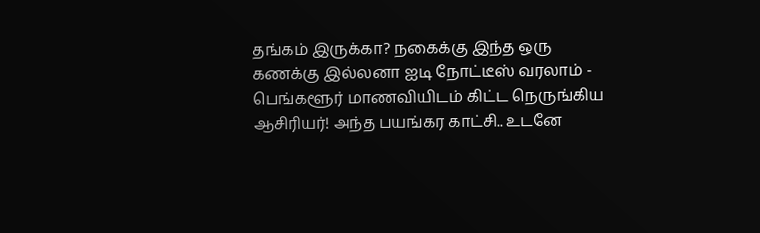தங்கம் இருக்கா? நகைக்கு இந்த ஒரு கணக்கு இல்லனா ஐடி நோட்டீஸ் வரலாம் -
பெங்களூர் மாணவியிடம் கிட்ட நெருங்கிய ஆசிரியர்! அந்த பயங்கர காட்சி.. உடனே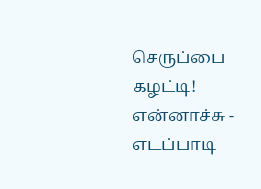செருப்பை கழட்டி! என்னாச்சு -
எடப்பாடி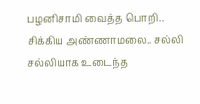பழனிசாமி வைத்த பொறி.. சிக்கிய அண்ணாமலை.. சல்லி சல்லியாக உடைந்த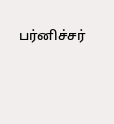பர்னிச்சர்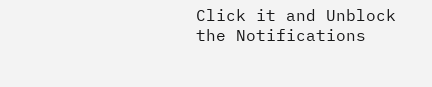Click it and Unblock the Notifications